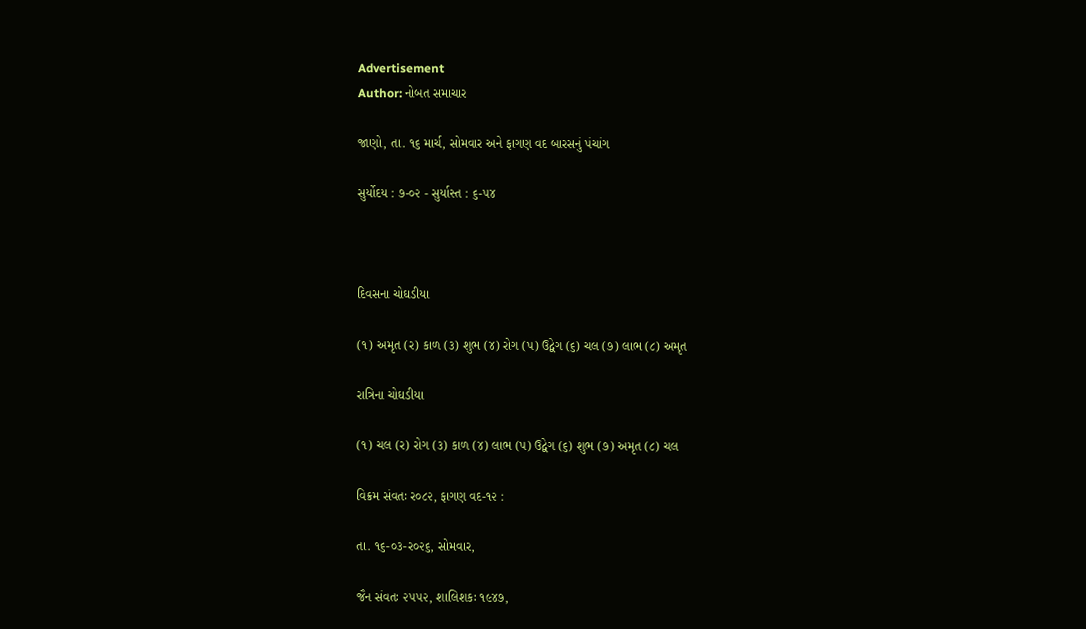Advertisement
Author: નોબત સમાચાર

જાણો, તા. ૧૬ માર્ચ, સોમવાર અને ફાગણ વદ બારસનું પંચાંગ

સુર્યોદય : ૭-૦૨ - સુર્યાસ્ત : ૬-૫૪



દિવસના ચોઘડીયા

(૧) અમૃત (ર) કાળ (૩) શુભ (૪) રોગ (પ) ઉદ્વેગ (૬) ચલ (૭) લાભ (૮) અમૃત

રાત્રિના ચોઘડીયા

(૧) ચલ (ર) રોગ (૩) કાળ (૪) લાભ (પ) ઉદ્વેગ (૬) શુભ (૭) અમૃત (૮) ચલ

વિક્રમ સંવતઃ ર૦૮૨, ફાગણ વદ-૧૨ :

તા. ૧૬-૦૩-ર૦૨૬, સોમવાર,

જૈન સંવતઃ ૨૫૫૨, શાલિશકઃ ૧૯૪૭,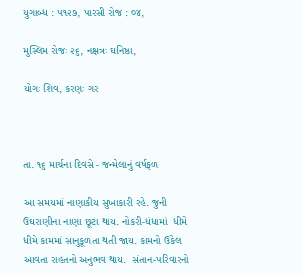યુગાબ્ધ : ૫૧૨૭, પારસી રોજ : ૦૪,

મુસ્લિમ રોજઃ ૨૬, નક્ષત્રઃ ઘનિષ્ઠા,

યોગઃ શિવ, કરણઃ ગર



તા. ૧૬ માર્ચના દિવસે - જન્મેલાનું વર્ષફળ

આ સમયમાં નાણાકીય સુખાકારી રહે. જુની ઉઘરાણીના નાણા છૂટા થાય. નોકરી-ધંધામાં  ધીમે ધીમે કામમાં સાનુકૂળતા થતી જાય. કામનો ઉકેલ આવતા રાહતનો અનુભવ થાય.  સંતાન-પરિવારનો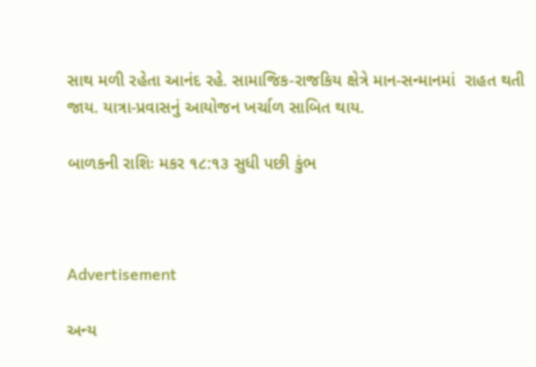સાથ મળી રહેતા આનંદ રહે. સામાજિક-રાજકિય ક્ષેત્રે માન-સન્માનમાં  રાહત થતી જાય. યાત્રા-પ્રવાસનું આયોજન ખર્ચાળ સાબિત થાય.

બાળકની રાશિઃ મકર ૧૮:૧૩ સુધી પછી કુંભ



Advertisement

અન્ય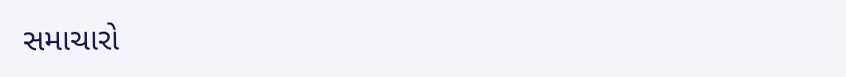સમાચારો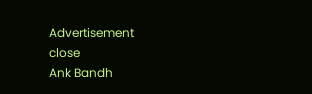Advertisement
close
Ank Bandh